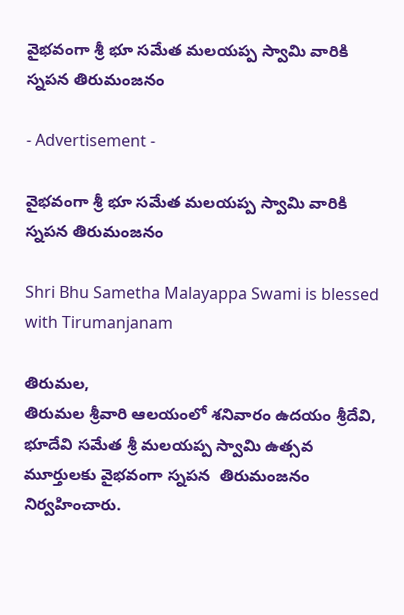వైభవంగా శ్రీ భూ సమేత మలయప్ప స్వామి వారికి స్నపన తిరుమంజనం

- Advertisement -

వైభవంగా శ్రీ భూ సమేత మలయప్ప స్వామి వారికి స్నపన తిరుమంజనం

Shri Bhu Sametha Malayappa Swami is blessed with Tirumanjanam

తిరుమల,
తిరుమల శ్రీవారి ఆలయంలో శనివారం ఉదయం శ్రీదేవి, భూదేవి సమేత శ్రీ మలయప్ప స్వామి ఉత్సవ మూర్తులకు వైభవంగా స్నపన  తిరుమంజనం నిర్వహించారు.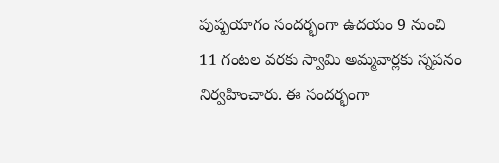పుష్పయాగం సందర్భంగా ఉదయం 9 నుంచి 11 గంటల వరకు స్వామి అమ్మవార్లకు స్నపనం నిర్వహించారు. ఈ సందర్భంగా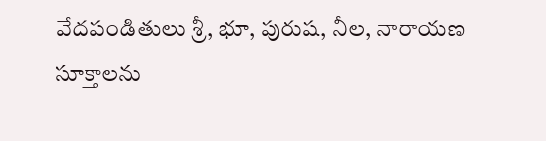వేదపండితులు శ్రీ, భూ, పురుష, నీల, నారాయణ సూక్తాలను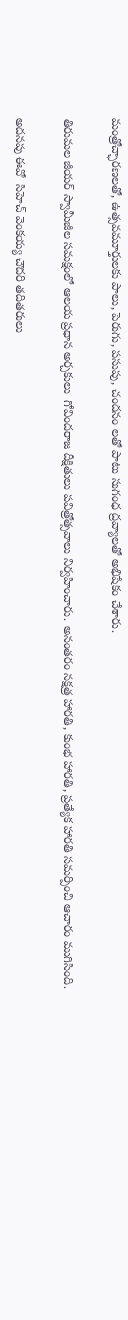మంత్రోచ్ఛారణలతో, ఉత్సవమూర్తులకు పాలు, పెరుగు, పసుపు, చందనం లతో పాటు సుగంధ ద్రవ్యాలతో అభిషేకం చేశారు.

తిరుమల జీయర్ స్వామీజీల సమక్షంలో ఆలయ ప్రధాన అర్చకులు  గోవిందరాజ దీక్షితులు పవిత్రోత్సవాలు నిర్వహించారు. అనంతరం నక్షత్ర హారతి, కుంభ హారతి, ప్రత్యేక హారతి సమర్పించి ఆచారం ముగిసింది.

అదనపు ఈవో  సిహెచ్ వెంకయ్య చౌదరి తదితరులు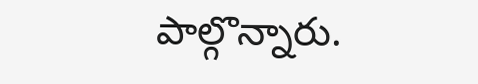పాల్గొన్నారు.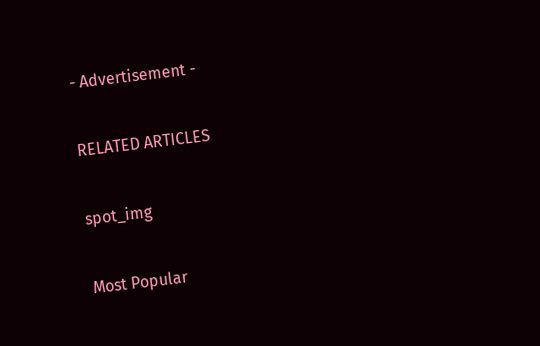- Advertisement -

RELATED ARTICLES

spot_img

Most Popular